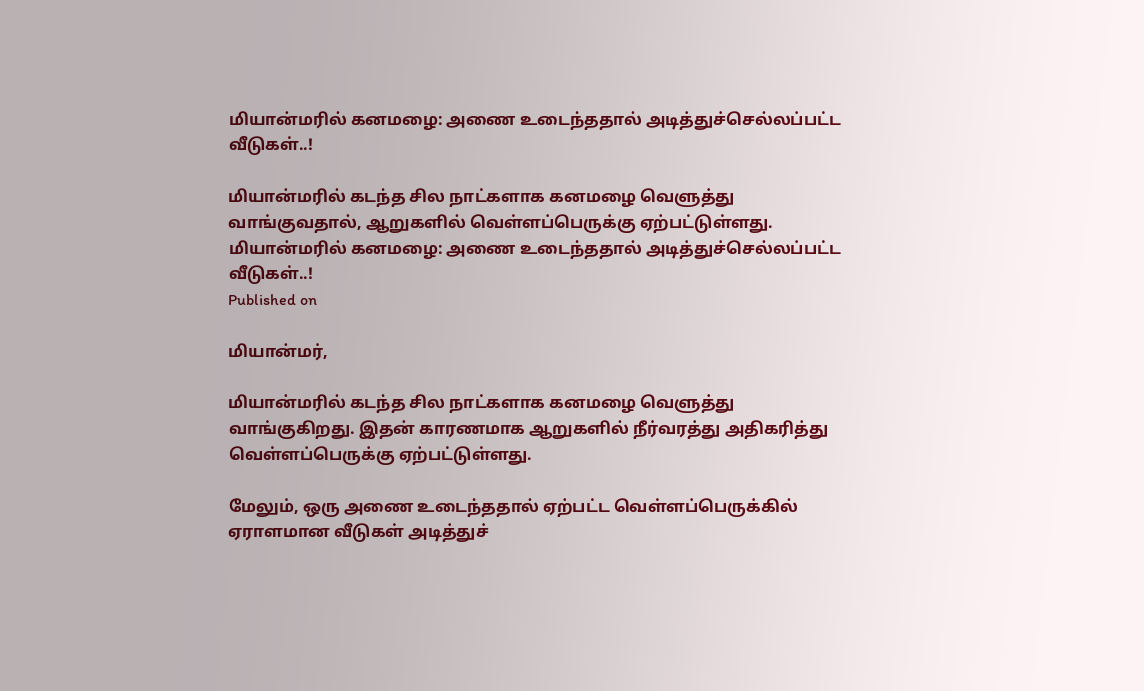மியான்மரில் கனமழை: அணை உடைந்ததால் அடித்துச்செல்லப்பட்ட வீடுகள்..!

மியான்மரில் கடந்த சில நாட்களாக கனமழை வெளுத்து வாங்குவதால், ஆறுகளில் வெள்ளப்பெருக்கு ஏற்பட்டுள்ளது.
மியான்மரில் கனமழை: அணை உடைந்ததால் அடித்துச்செல்லப்பட்ட வீடுகள்..!
Published on

மியான்மர்,

மியான்மரில் கடந்த சில நாட்களாக கனமழை வெளுத்து வாங்குகிறது. இதன் காரணமாக ஆறுகளில் நீர்வரத்து அதிகரித்து வெள்ளப்பெருக்கு ஏற்பட்டுள்ளது.

மேலும், ஒரு அணை உடைந்ததால் ஏற்பட்ட வெள்ளப்பெருக்கில் ஏராளமான வீடுகள் அடித்துச்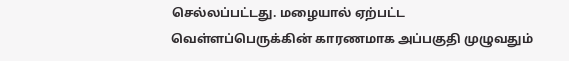செல்லப்பட்டது. மழையால் ஏற்பட்ட வெள்ளப்பெருக்கின் காரணமாக அப்பகுதி முழுவதும்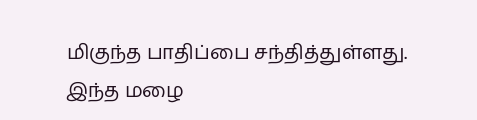மிகுந்த பாதிப்பை சந்தித்துள்ளது. இந்த மழை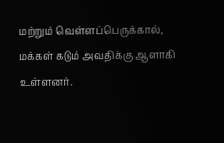மற்றும் வெள்ளப்பெருக்கால், மக்கள் கடும் அவதிக்கு ஆளாகி உள்ளனர்.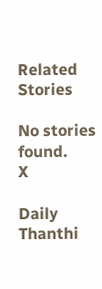Related Stories

No stories found.
X

Daily Thanthi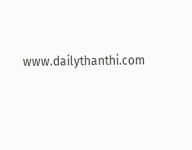www.dailythanthi.com